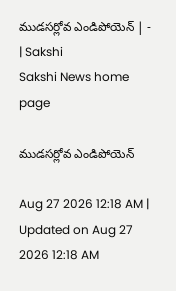ముడసర్లోవ ఎండిపోయెన్‌ | - | Sakshi
Sakshi News home page

ముడసర్లోవ ఎండిపోయెన్‌

Aug 27 2026 12:18 AM | Updated on Aug 27 2026 12:18 AM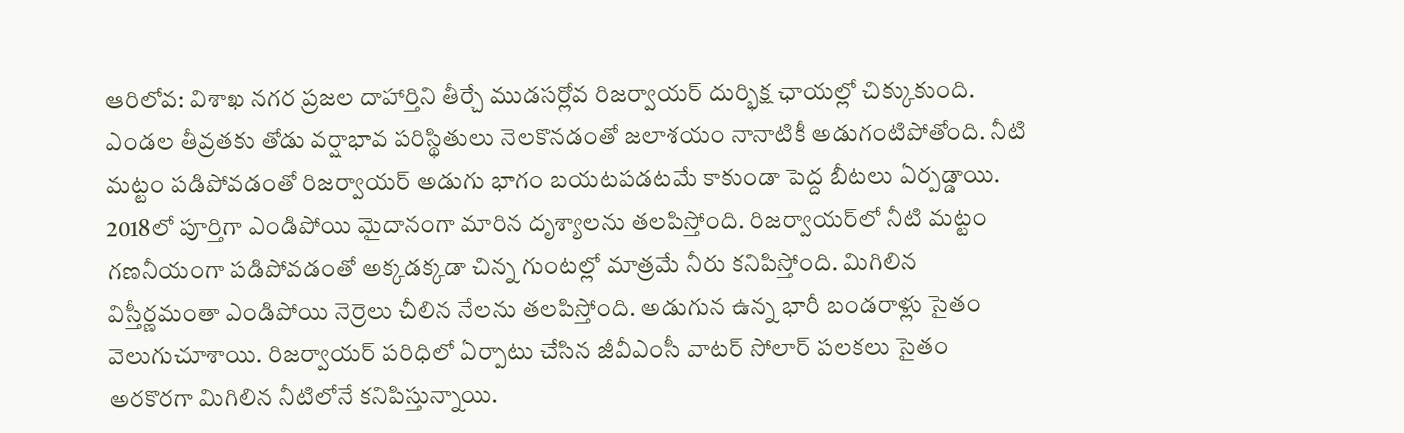ఆరిలోవ: విశాఖ నగర ప్రజల దాహార్తిని తీర్చే ముడసర్లోవ రిజర్వాయర్‌ దుర్భిక్ష ఛాయల్లో చిక్కుకుంది. ఎండల తీవ్రతకు తోడు వర్షాభావ పరిస్థితులు నెలకొనడంతో జలాశయం నానాటికీ అడుగంటిపోతోంది. నీటి మట్టం పడిపోవడంతో రిజర్వాయర్‌ అడుగు భాగం బయటపడటమే కాకుండా పెద్ద బీటలు ఏర్పడ్డాయి. 2018లో పూర్తిగా ఎండిపోయి మైదానంగా మారిన దృశ్యాలను తలపిస్తోంది. రిజర్వాయర్‌లో నీటి మట్టం గణనీయంగా పడిపోవడంతో అక్కడక్కడా చిన్న గుంటల్లో మాత్రమే నీరు కనిపిస్తోంది. మిగిలిన విస్తీర్ణమంతా ఎండిపోయి నెర్రెలు చీలిన నేలను తలపిస్తోంది. అడుగున ఉన్న భారీ బండరాళ్లు సైతం వెలుగుచూశాయి. రిజర్వాయర్‌ పరిధిలో ఏర్పాటు చేసిన జీవీఎంసీ వాటర్‌ సోలార్‌ పలకలు సైతం అరకొరగా మిగిలిన నీటిలోనే కనిపిస్తున్నాయి.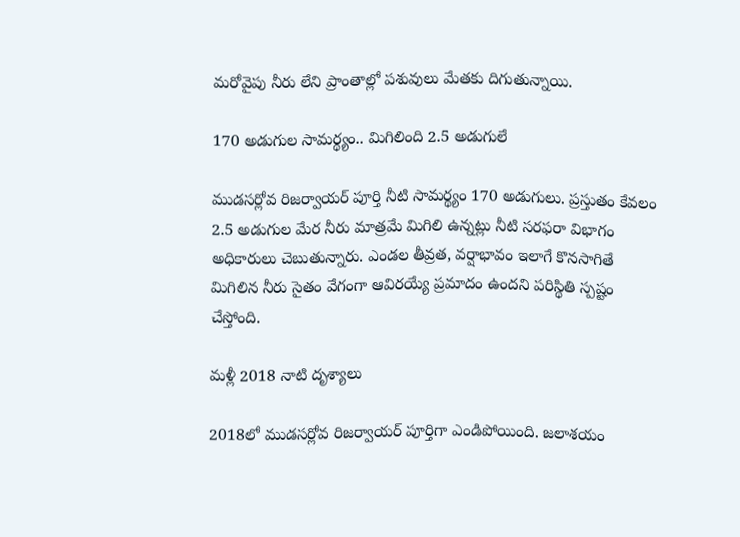మరోవైపు నీరు లేని ప్రాంతాల్లో పశువులు మేతకు దిగుతున్నాయి.

170 అడుగుల సామర్థ్యం.. మిగిలింది 2.5 అడుగులే

ముడసర్లోవ రిజర్వాయర్‌ పూర్తి నీటి సామర్థ్యం 170 అడుగులు. ప్రస్తుతం కేవలం 2.5 అడుగుల మేర నీరు మాత్రమే మిగిలి ఉన్నట్లు నీటి సరఫరా విభాగం అధికారులు చెబుతున్నారు. ఎండల తీవ్రత, వర్షాభావం ఇలాగే కొనసాగితే మిగిలిన నీరు సైతం వేగంగా ఆవిరయ్యే ప్రమాదం ఉందని పరిస్థితి స్పష్టం చేస్తోంది.

మళ్లీ 2018 నాటి దృశ్యాలు

2018లో ముడసర్లోవ రిజర్వాయర్‌ పూర్తిగా ఎండిపోయింది. జలాశయం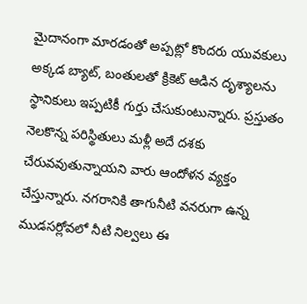మైదానంగా మారడంతో అప్పట్లో కొందరు యువకులు అక్కడ బ్యాట్‌, బంతులతో క్రికెట్‌ ఆడిన దృశ్యాలను స్థానికులు ఇప్పటికీ గుర్తు చేసుకుంటున్నారు. ప్రస్తుతం నెలకొన్న పరిస్థితులు మళ్లీ అదే దశకు చేరువవుతున్నాయని వారు ఆందోళన వ్యక్తం చేస్తున్నారు. నగరానికి తాగునీటి వనరుగా ఉన్న ముడసర్లోవలో నీటి నిల్వలు ఈ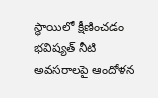స్థాయిలో క్షీణించడం భవిష్యత్‌ నీటి అవసరాలపై ఆందోళన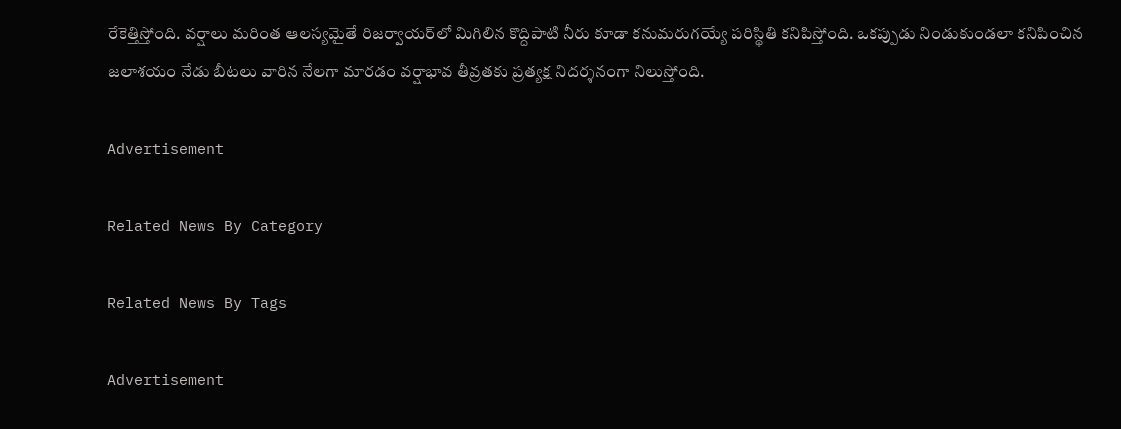రేకెత్తిస్తోంది. వర్షాలు మరింత ఆలస్యమైతే రిజర్వాయర్‌లో మిగిలిన కొద్దిపాటి నీరు కూడా కనుమరుగయ్యే పరిస్థితి కనిపిస్తోంది. ఒకప్పుడు నిండుకుండలా కనిపించిన జలాశయం నేడు బీటలు వారిన నేలగా మారడం వర్షాభావ తీవ్రతకు ప్రత్యక్ష నిదర్శనంగా నిలుస్తోంది.

Advertisement

Related News By Category

Related News By Tags

Advertisement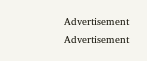Advertisement
Advertisement